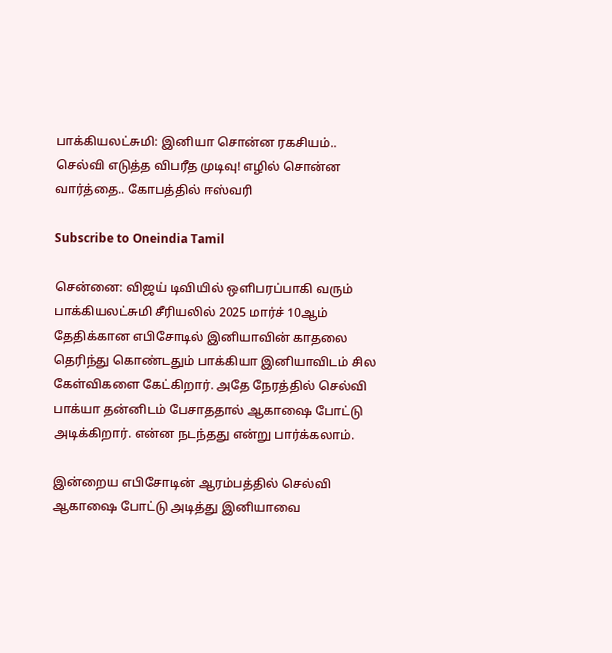பாக்கியலட்சுமி: இனியா சொன்ன ரகசியம்.. செல்வி எடுத்த விபரீத முடிவு! எழில் சொன்ன வார்த்தை.. கோபத்தில் ஈஸ்வரி

Subscribe to Oneindia Tamil

சென்னை: விஜய் டிவியில் ஒளிபரப்பாகி வரும் பாக்கியலட்சுமி சீரியலில் 2025 மார்ச் 10ஆம் தேதிக்கான எபிசோடில் இனியாவின் காதலை தெரிந்து கொண்டதும் பாக்கியா இனியாவிடம் சில கேள்விகளை கேட்கிறார். அதே நேரத்தில் செல்வி பாக்யா தன்னிடம் பேசாததால் ஆகாஷை போட்டு அடிக்கிறார். என்ன நடந்தது என்று பார்க்கலாம்.

இன்றைய எபிசோடின் ஆரம்பத்தில் செல்வி ஆகாஷை போட்டு அடித்து இனியாவை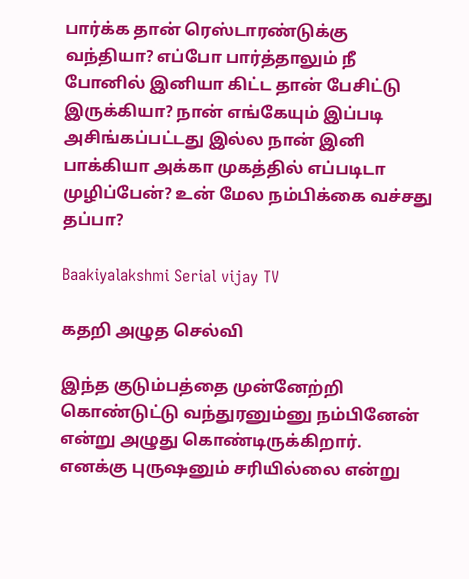பார்க்க தான் ரெஸ்டாரண்டுக்கு வந்தியா? எப்போ பார்த்தாலும் நீ போனில் இனியா கிட்ட தான் பேசிட்டு இருக்கியா? நான் எங்கேயும் இப்படி அசிங்கப்பட்டது இல்ல நான் இனி பாக்கியா அக்கா முகத்தில் எப்படிடா முழிப்பேன்? உன் மேல நம்பிக்கை வச்சது தப்பா?

Baakiyalakshmi Serial vijay TV

கதறி அழுத செல்வி

இந்த குடும்பத்தை முன்னேற்றி கொண்டுட்டு வந்துரனும்னு நம்பினேன் என்று அழுது கொண்டிருக்கிறார். எனக்கு புருஷனும் சரியில்லை என்று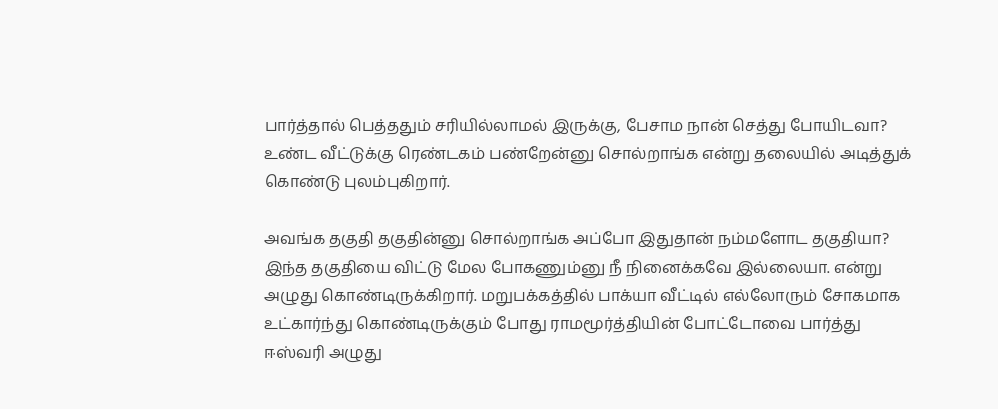பார்த்தால் பெத்ததும் சரியில்லாமல் இருக்கு, பேசாம நான் செத்து போயிடவா? உண்ட வீட்டுக்கு ரெண்டகம் பண்றேன்னு சொல்றாங்க என்று தலையில் அடித்துக் கொண்டு புலம்புகிறார்.

அவங்க தகுதி தகுதின்னு சொல்றாங்க அப்போ இதுதான் நம்மளோட தகுதியா? இந்த தகுதியை விட்டு மேல போகணும்னு நீ நினைக்கவே இல்லையா. என்று அழுது கொண்டிருக்கிறார். மறுபக்கத்தில் பாக்யா வீட்டில் எல்லோரும் சோகமாக உட்கார்ந்து கொண்டிருக்கும் போது ராமமூர்த்தியின் போட்டோவை பார்த்து ஈஸ்வரி அழுது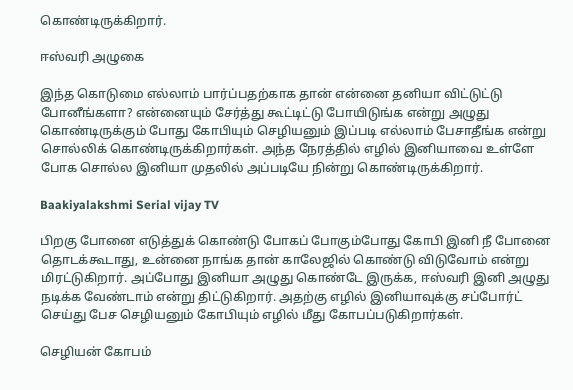கொண்டிருக்கிறார்.

ஈஸ்வரி அழுகை

இந்த கொடுமை எல்லாம் பார்ப்பதற்காக தான் என்னை தனியா விட்டுட்டு போனீங்களா? என்னையும் சேர்த்து கூட்டிட்டு போயிடுங்க என்று அழுது கொண்டிருக்கும் போது கோபியும் செழியனும் இப்படி எல்லாம் பேசாதீங்க என்று சொல்லிக் கொண்டிருக்கிறார்கள். அந்த நேரத்தில் எழில் இனியாவை உள்ளே போக சொல்ல இனியா முதலில் அப்படியே நின்று கொண்டிருக்கிறார்.

Baakiyalakshmi Serial vijay TV

பிறகு போனை எடுத்துக் கொண்டு போகப் போகும்போது கோபி இனி நீ போனை தொடக்கூடாது, உன்னை நாங்க தான் காலேஜில் கொண்டு விடுவோம் என்று மிரட்டுகிறார். அப்போது இனியா அழுது கொண்டே இருக்க, ஈஸ்வரி இனி அழுது நடிக்க வேண்டாம் என்று திட்டுகிறார். அதற்கு எழில் இனியாவுக்கு சப்போர்ட் செய்து பேச செழியனும் கோபியும் எழில் மீது கோபப்படுகிறார்கள்.

செழியன் கோபம்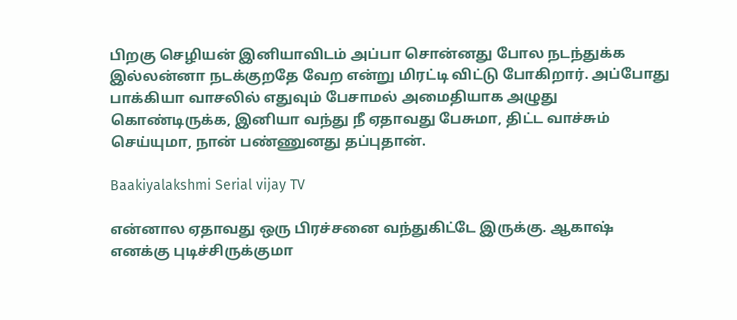பிறகு செழியன் இனியாவிடம் அப்பா சொன்னது போல நடந்துக்க இல்லன்னா நடக்குறதே வேற என்று மிரட்டி விட்டு போகிறார். அப்போது பாக்கியா வாசலில் எதுவும் பேசாமல் அமைதியாக அழுது கொண்டிருக்க, இனியா வந்து நீ ஏதாவது பேசுமா, திட்ட வாச்சும் செய்யுமா, நான் பண்ணுனது தப்புதான்.

Baakiyalakshmi Serial vijay TV

என்னால ஏதாவது ஒரு பிரச்சனை வந்துகிட்டே இருக்கு. ஆகாஷ் எனக்கு புடிச்சிருக்குமா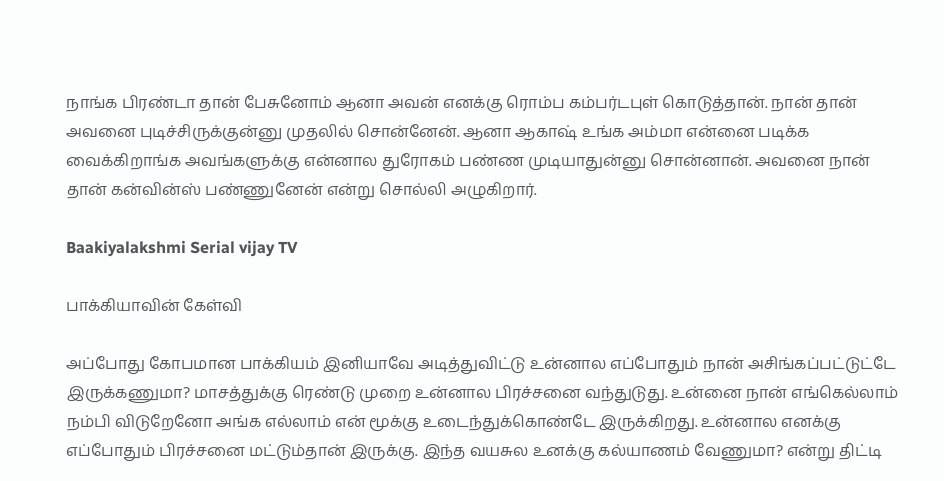நாங்க பிரண்டா தான் பேசுனோம் ஆனா அவன் எனக்கு ரொம்ப கம்பர்டபுள் கொடுத்தான். நான் தான் அவனை புடிச்சிருக்குன்னு முதலில் சொன்னேன். ஆனா ஆகாஷ் உங்க அம்மா என்னை படிக்க வைக்கிறாங்க அவங்களுக்கு என்னால துரோகம் பண்ண முடியாதுன்னு சொன்னான். அவனை நான் தான் கன்வின்ஸ் பண்ணுனேன் என்று சொல்லி அழுகிறார்.

Baakiyalakshmi Serial vijay TV

பாக்கியாவின் கேள்வி

அப்போது கோபமான பாக்கியம் இனியாவே அடித்துவிட்டு உன்னால எப்போதும் நான் அசிங்கப்பட்டுட்டே இருக்கணுமா? மாசத்துக்கு ரெண்டு முறை உன்னால பிரச்சனை வந்துடுது. உன்னை நான் எங்கெல்லாம் நம்பி விடுறேனோ அங்க எல்லாம் என் மூக்கு உடைந்துக்கொண்டே இருக்கிறது. உன்னால எனக்கு எப்போதும் பிரச்சனை மட்டும்தான் இருக்கு. இந்த வயசுல உனக்கு கல்யாணம் வேணுமா? என்று திட்டி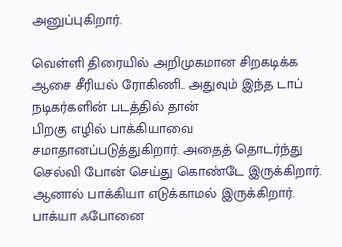அனுப்புகிறார்.

வெள்ளி திரையில் அறிமுகமான சிறகடிக்க ஆசை சீரியல் ரோகிணி.. அதுவும் இந்த டாப் நடிகர்களின் படத்தில் தான்
பிறகு எழில் பாக்கியாவை சமாதானப்படுத்துகிறார். அதைத் தொடர்ந்து செல்வி போன் செய்து கொண்டே இருக்கிறார். ஆனால் பாக்கியா எடுக்காமல் இருக்கிறார். பாக்யா ஃபோனை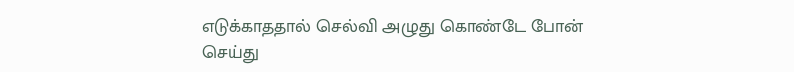எடுக்காததால் செல்வி அழுது கொண்டே போன் செய்து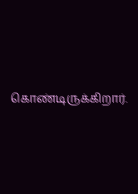கொண்டிருக்கிறார்.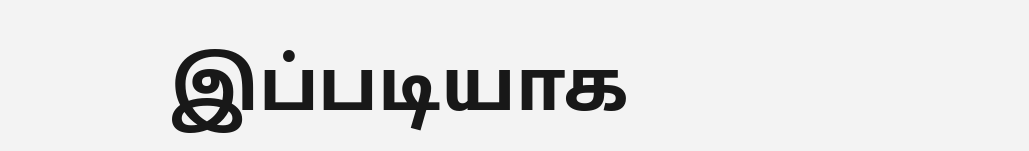இப்படியாக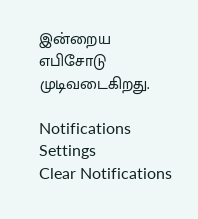இன்றைய எபிசோடு முடிவடைகிறது.

Notifications
Settings
Clear Notifications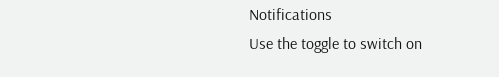Notifications
Use the toggle to switch on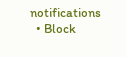notifications
  • Block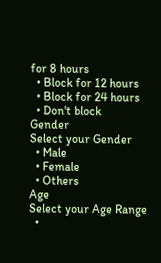for 8 hours
  • Block for 12 hours
  • Block for 24 hours
  • Don't block
Gender
Select your Gender
  • Male
  • Female
  • Others
Age
Select your Age Range
  •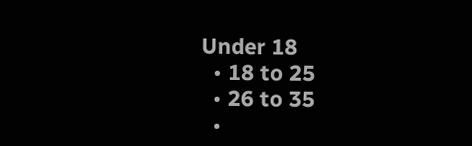Under 18
  • 18 to 25
  • 26 to 35
  •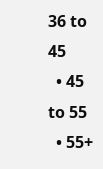36 to 45
  • 45 to 55
  • 55+